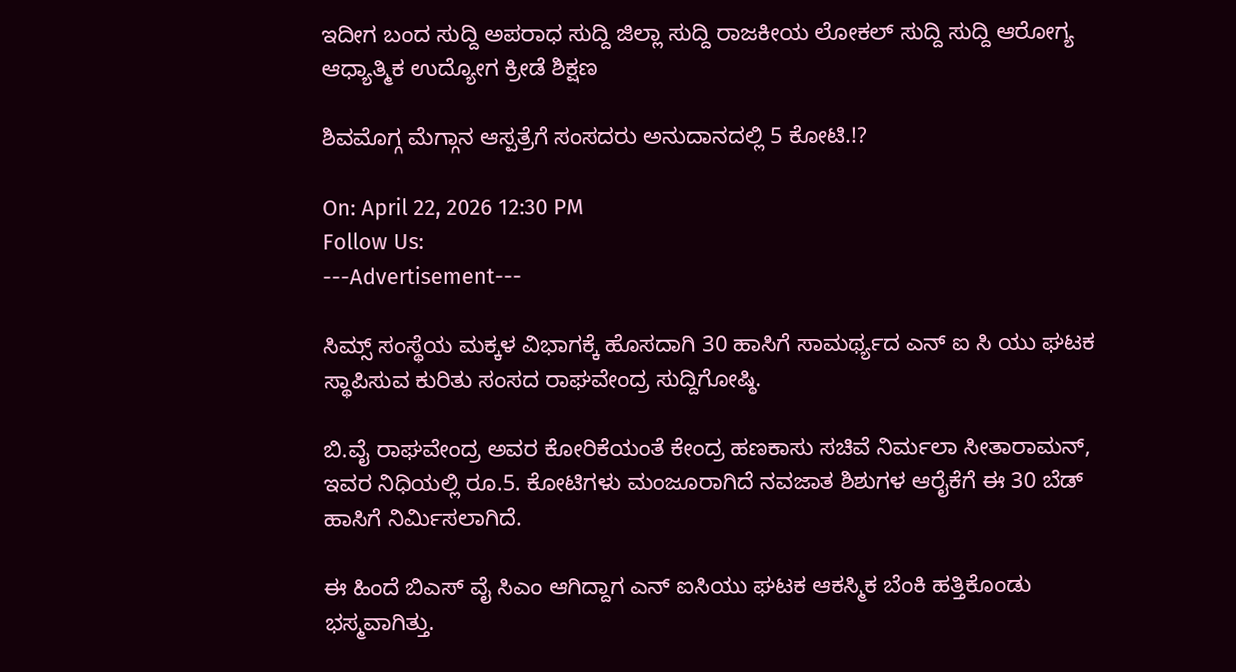ಇದೀಗ ಬಂದ ಸುದ್ದಿ ಅಪರಾಧ ಸುದ್ದಿ ಜಿಲ್ಲಾ ಸುದ್ದಿ ರಾಜಕೀಯ ಲೋಕಲ್ ಸುದ್ದಿ ಸುದ್ದಿ ಆರೋಗ್ಯ ಆಧ್ಯಾತ್ಮಿಕ ಉದ್ಯೋಗ ಕ್ರೀಡೆ ಶಿಕ್ಷಣ

ಶಿವಮೊಗ್ಗ ಮೆಗ್ಗಾನ ಆಸ್ಪತ್ರೆಗೆ ಸಂಸದರು ಅನುದಾನದಲ್ಲಿ 5 ಕೋಟಿ.!?

On: April 22, 2026 12:30 PM
Follow Us:
---Advertisement---

ಸಿಮ್ಸ್ ಸಂಸ್ಥೆಯ ಮಕ್ಕಳ ವಿಭಾಗಕ್ಕೆ ಹೊಸದಾಗಿ 30 ಹಾಸಿಗೆ ಸಾಮರ್ಥ್ಯದ ಎನ್ ಐ ಸಿ ಯು ಘಟಕ ಸ್ಥಾಪಿಸುವ ಕುರಿತು ಸಂಸದ ರಾಘವೇಂದ್ರ ಸುದ್ದಿಗೋಷ್ಠಿ.

ಬಿ.ವೈ ರಾಘವೇಂದ್ರ ಅವರ ಕೋರಿಕೆಯಂತೆ ಕೇಂದ್ರ ಹಣಕಾಸು ಸಚಿವೆ ನಿರ್ಮಲಾ ಸೀತಾರಾಮನ್, ಇವರ ನಿಧಿಯಲ್ಲಿ ರೂ.5. ಕೋಟಿಗಳು ಮಂಜೂರಾಗಿದೆ ನವಜಾತ ಶಿಶುಗಳ ಆರೈಕೆಗೆ ಈ 30 ಬೆಡ್ ಹಾಸಿಗೆ ನಿರ್ಮಿಸಲಾಗಿದೆ.

ಈ ಹಿಂದೆ ಬಿಎಸ್ ವೈ ಸಿಎಂ ಆಗಿದ್ದಾಗ ಎನ್ ಐಸಿಯು ಘಟಕ ಆಕಸ್ಮಿಕ ಬೆಂಕಿ ಹತ್ತಿಕೊಂಡು ಭಸ್ಮವಾಗಿತ್ತು.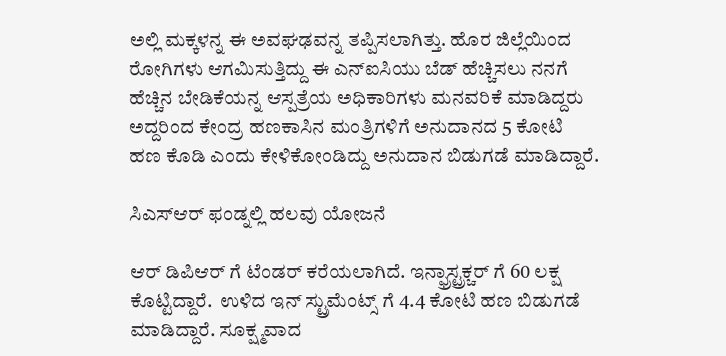ಅಲ್ಲಿ ಮಕ್ಕಳನ್ನ ಈ ಅವಘಢವನ್ನ ತಪ್ಪಿಸಲಾಗಿತ್ತು. ಹೊರ ಜಿಲ್ಲೆಯಿಂದ ರೋಗಿಗಳು ಆಗಮಿಸುತ್ತಿದ್ದು ಈ ಎನ್ಐಸಿಯು ಬೆಡ್ ಹೆಚ್ಚಿಸಲು ನನಗೆ ಹೆಚ್ಚಿನ ಬೇಡಿಕೆಯನ್ನ ಆಸ್ಪತ್ರೆಯ ಅಧಿಕಾರಿಗಳು ಮನವರಿಕೆ ಮಾಡಿದ್ದರು  ಅದ್ದರಿಂದ ಕೇಂದ್ರ ಹಣಕಾಸಿನ ಮಂತ್ರಿಗಳಿಗೆ ಅನುದಾನದ 5 ಕೋಟಿ ಹಣ ಕೊಡಿ ಎಂದು ಕೇಳಿಕೋಂಡಿದ್ದು ಅನುದಾನ ಬಿಡುಗಡೆ ಮಾಡಿದ್ದಾರೆ.

ಸಿಎಸ್ಆರ್ ಫಂಡ್ನಲ್ಲಿ ಹಲವು ಯೋಜನೆ

ಆರ್ ಡಿಪಿಆರ್ ಗೆ ಟೆಂಡರ್ ಕರೆಯಲಾಗಿದೆ. ಇನ್ಫ್ರಾಸ್ಟ್ರಕ್ಚರ್ ಗೆ 60 ಲಕ್ಷ ಕೊಟ್ಟಿದ್ದಾರೆ.  ಉಳಿದ ಇನ್ ಸ್ಟ್ರುಮೆಂಟ್ಸ್ ಗೆ 4.4 ಕೋಟಿ ಹಣ ಬಿಡುಗಡೆ ಮಾಡಿದ್ದಾರೆ. ಸೂಕ್ಷ್ಮವಾದ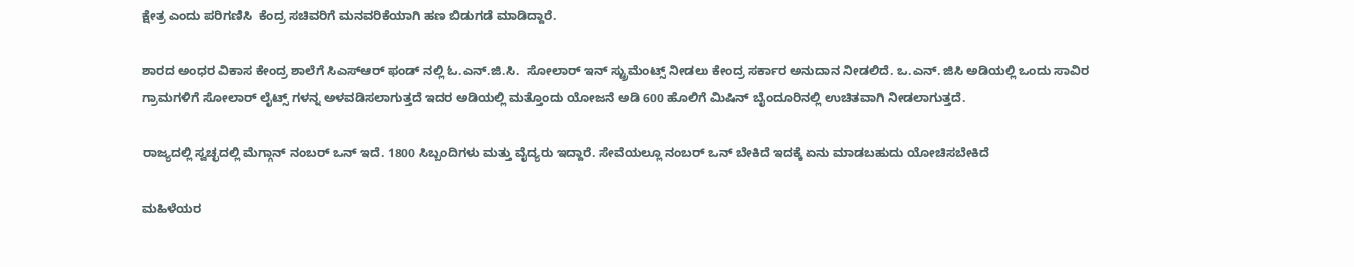ಕ್ಷೇತ್ರ ಎಂದು ಪರಿಗಣಿಸಿ  ಕೆಂದ್ರ ಸಚಿವರಿಗೆ ಮನವರಿಕೆಯಾಗಿ ಹಣ ಬಿಡುಗಡೆ ಮಾಡಿದ್ದಾರೆ.

ಶಾರದ ಅಂಧರ ವಿಕಾಸ ಕೇಂದ್ರ ಶಾಲೆಗೆ ಸಿಎಸ್ಆರ್ ಫಂಡ್ ನಲ್ಲಿ ಓ.ಎನ್.ಜಿ.ಸಿ.  ಸೋಲಾರ್ ಇನ್ ಸ್ಟ್ರುಮೆಂಟ್ಸ್ ನೀಡಲು ಕೇಂದ್ರ ಸರ್ಕಾರ ಅನುದಾನ ನೀಡಲಿದೆ. ಒ.ಎನ್. ಜಿಸಿ ಅಡಿಯಲ್ಲಿ ಒಂದು ಸಾವಿರ ಗ್ರಾಮಗಳಿಗೆ ಸೋಲಾರ್ ಲೈಟ್ಸ್ ಗಳನ್ನ ಅಳವಡಿಸಲಾಗುತ್ತದೆ ಇದರ ಅಡಿಯಲ್ಲಿ ಮತ್ತೊಂದು ಯೋಜನೆ ಅಡಿ 600 ಹೊಲಿಗೆ ಮಿಷಿನ್ ಬೈಂದೂರಿನಲ್ಲಿ ಉಚಿತವಾಗಿ ನೀಡಲಾಗುತ್ತದೆ.

ರಾಜ್ಯದಲ್ಲಿ ಸ್ವಚ್ಛದಲ್ಲಿ ಮೆಗ್ಗಾನ್ ನಂಬರ್ ಒನ್ ಇದೆ. 1800 ಸಿಬ್ಬಂದಿಗಳು ಮತ್ತು ವೈದ್ಯರು ಇದ್ದಾರೆ. ಸೇವೆಯಲ್ಲೂ ನಂಬರ್ ಒನ್ ಬೇಕಿದೆ ಇದಕ್ಕೆ ಏನು ಮಾಡಬಹುದು ಯೋಚಿಸಬೇಕಿದೆ

ಮಹಿಳೆಯರ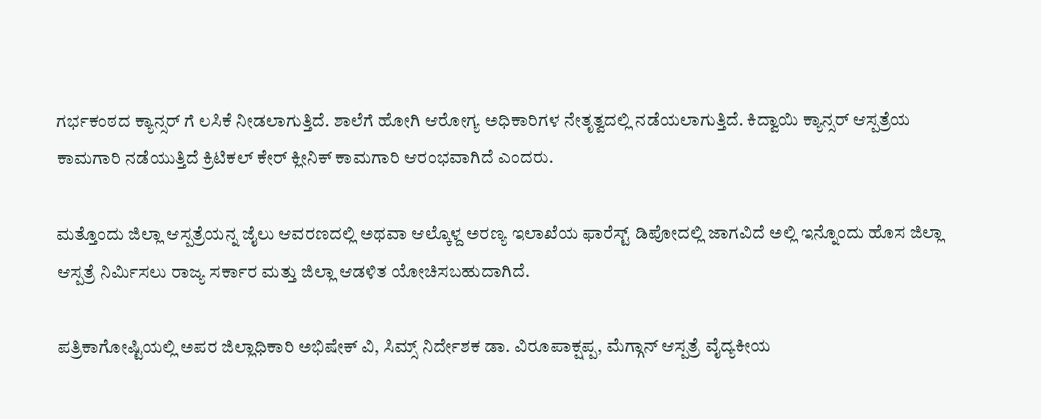ಗರ್ಭಕಂಠದ ಕ್ಯಾನ್ಸರ್ ಗೆ ಲಸಿಕೆ ನೀಡಲಾಗುತ್ತಿದೆ. ಶಾಲೆಗೆ ಹೋಗಿ ಆರೋಗ್ಯ ಅಧಿಕಾರಿಗಳ ನೇತೃತ್ವದಲ್ಲಿ ನಡೆಯಲಾಗುತ್ತಿದೆ. ಕಿದ್ವಾಯಿ ಕ್ಯಾನ್ಸರ್ ಆಸ್ಪತ್ರೆಯ ಕಾಮಗಾರಿ ನಡೆಯುತ್ತಿದೆ ಕ್ರಿಟಿಕಲ್ ಕೇರ್ ಕ್ಲೀನಿಕ್ ಕಾಮಗಾರಿ ಆರಂಭವಾಗಿದೆ ಎಂದರು.

ಮತ್ತೊಂದು ಜಿಲ್ಲಾ ಆಸ್ಪತ್ರೆಯನ್ನ ಜೈಲು ಆವರಣದಲ್ಲಿ ಅಥವಾ ಆಲ್ಕೊಳ್ದ ಅರಣ್ಯ ಇಲಾಖೆಯ ಫಾರೆಸ್ಟ್ ಡಿಪೋದಲ್ಲಿ ಜಾಗವಿದೆ ಅಲ್ಲಿ ಇನ್ನೊಂದು ಹೊಸ ಜಿಲ್ಲಾ ಆಸ್ಪತ್ರೆ ನಿರ್ಮಿಸಲು ರಾಜ್ಯ ಸರ್ಕಾರ ಮತ್ತು ಜಿಲ್ಲಾ ಆಡಳಿತ ಯೋಚಿಸಬಹುದಾಗಿದೆ.

ಪತ್ರಿಕಾಗೋಷ್ಟಿಯಲ್ಲಿ ಅಪರ ಜಿಲ್ಲಾಧಿಕಾರಿ ಅಭಿಷೇಕ್ ವಿ, ಸಿಮ್ಸ್ ನಿರ್ದೇಶಕ ಡಾ. ವಿರೂಪಾಕ್ಷಪ್ಪ, ಮೆಗ್ಗಾನ್ ಆಸ್ಪತ್ರೆ ವೈದ್ಯಕೀಯ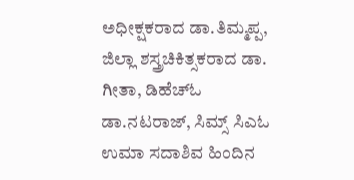ಅಧೀಕ್ಷಕರಾದ ಡಾ.ತಿಮ್ಮಪ್ಪ, ಜಿಲ್ಲಾ ಶಸ್ತ್ರಚಿಕಿತ್ಸಕರಾದ ಡಾ. ಗೀತಾ, ಡಿಹೆಚ್‌ಓ ಡಾ.ನಟರಾಜ್, ಸಿಮ್ಸ್ ಸಿಎಓ ಉಮಾ ಸದಾಶಿವ ಹಿಂದಿನ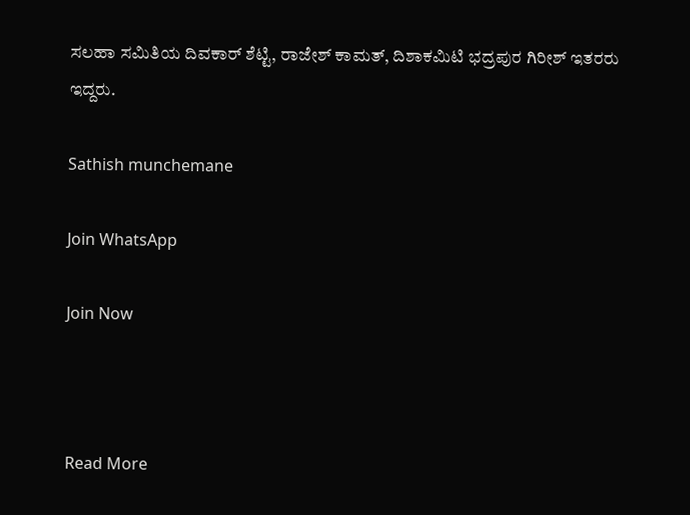ಸಲಹಾ ಸಮಿತಿಯ ದಿವಕಾರ್ ಶೆಟ್ಟಿ, ರಾಜೇಶ್ ಕಾಮತ್, ದಿಶಾಕಮಿಟಿ ಭದ್ರಪುರ ಗಿರೀಶ್ ಇತರರು ಇದ್ದರು.

Sathish munchemane

Join WhatsApp

Join Now



Read More